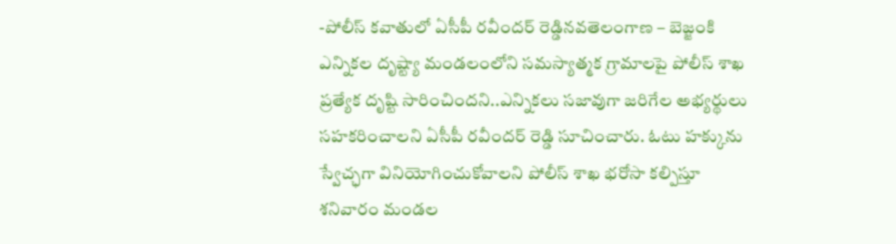-పోలీస్ కవాతులో ఏసీపీ రవీందర్ రెడ్డినవతెలంగాణ – బెజ్జంకి ఎన్నికల దృష్ట్యా మండలంలోని సమస్యాత్మక గ్రామాలపై పోలీస్ శాఖ ప్రత్యేక దృష్టి సారించిందని..ఎన్నికలు సజావుగా జరిగేల అభ్యర్థులు సహకరించాలని ఏసీపీ రవీందర్ రెడ్డి సూచించారు. ఓటు హక్కును స్వేచ్ఛగా వినియోగించుకోవాలని పోలీస్ శాఖ భరోసా కల్పిస్తూ శనివారం మండల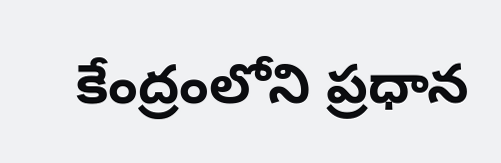కేంద్రంలోని ప్రధాన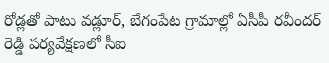రోడ్లతో పాటు వడ్లూర్, బేగంపేట గ్రామాల్లో ఏసీపీ రవీందర్ రెడ్డి పర్యవేక్షణలో సీఐ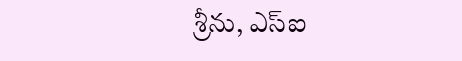శ్రీను, ఎస్ఐ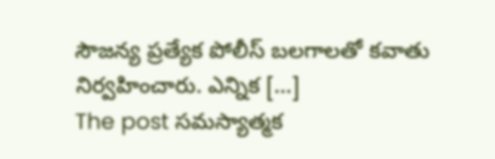సౌజన్య ప్రత్యేక పోలీస్ బలగాలతో కవాతు నిర్వహించారు. ఎన్నిక […]
The post సమస్యాత్మక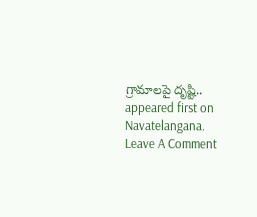గ్రామాలపై దృష్టి.. appeared first on Navatelangana.
Leave A Comment